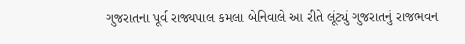ગુજરાતના પૂર્વ રાજ્યપાલ કમલા બેનિવાલે આ રીતે લૂંટ્યું ગુજરાતનું રાજભવન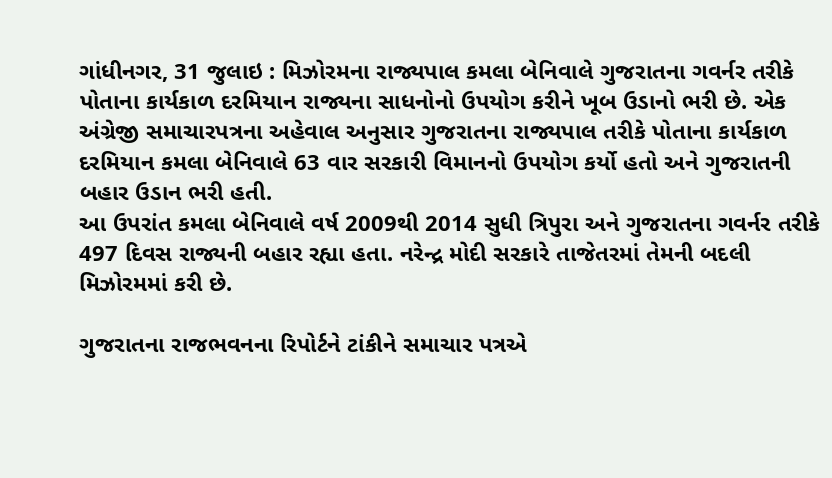ગાંધીનગર, 31 જુલાઇ : મિઝોરમના રાજ્યપાલ કમલા બેનિવાલે ગુજરાતના ગવર્નર તરીકે પોતાના કાર્યકાળ દરમિયાન રાજ્યના સાધનોનો ઉપયોગ કરીને ખૂબ ઉડાનો ભરી છે. એક અંગ્રેજી સમાચારપત્રના અહેવાલ અનુસાર ગુજરાતના રાજ્યપાલ તરીકે પોતાના કાર્યકાળ દરમિયાન કમલા બેનિવાલે 63 વાર સરકારી વિમાનનો ઉપયોગ કર્યો હતો અને ગુજરાતની બહાર ઉડાન ભરી હતી.
આ ઉપરાંત કમલા બેનિવાલે વર્ષ 2009થી 2014 સુધી ત્રિપુરા અને ગુજરાતના ગવર્નર તરીકે 497 દિવસ રાજ્યની બહાર રહ્યા હતા. નરેન્દ્ર મોદી સરકારે તાજેતરમાં તેમની બદલી મિઝોરમમાં કરી છે.

ગુજરાતના રાજભવનના રિપોર્ટને ટાંકીને સમાચાર પત્રએ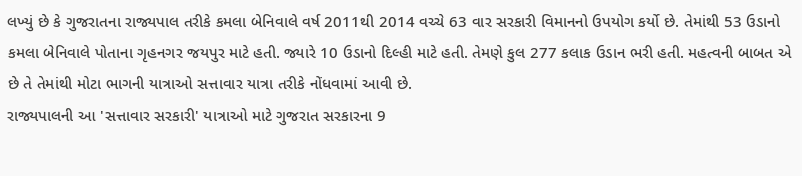લખ્યું છે કે ગુજરાતના રાજ્યપાલ તરીકે કમલા બેનિવાલે વર્ષ 2011થી 2014 વચ્ચે 63 વાર સરકારી વિમાનનો ઉપયોગ કર્યો છે. તેમાંથી 53 ઉડાનો કમલા બેનિવાલે પોતાના ગૃહનગર જયપુર માટે હતી. જ્યારે 10 ઉડાનો દિલ્હી માટે હતી. તેમણે કુલ 277 કલાક ઉડાન ભરી હતી. મહત્વની બાબત એ છે તે તેમાંથી મોટા ભાગની યાત્રાઓ સત્તાવાર યાત્રા તરીકે નોંધવામાં આવી છે.
રાજ્યપાલની આ 'સત્તાવાર સરકારી' યાત્રાઓ માટે ગુજરાત સરકારના 9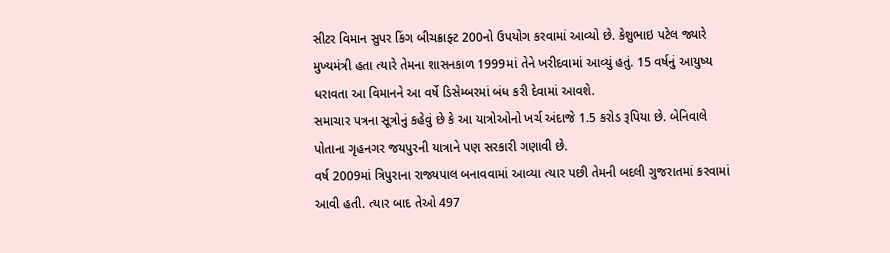સીટર વિમાન સુપર કિંગ બીચક્રાફ્ટ 200નો ઉપયોગ કરવામાં આવ્યો છે. કેશુભાઇ પટેલ જ્યારે મુખ્યમંત્રી હતા ત્યારે તેમના શાસનકાળ 1999માં તેને ખરીદવામાં આવ્યું હતું. 15 વર્ષનું આયુષ્ય ધરાવતા આ વિમાનને આ વર્ષે ડિસેમ્બરમાં બંધ કરી દેવામાં આવશે.
સમાચાર પત્રના સૂત્રોનું કહેવું છે કે આ યાત્રોઓનો ખર્ચ અંદાજે 1.5 કરોડ રૂપિયા છે. બેનિવાલે પોતાના ગૃહનગર જયપુરની યાત્રાને પણ સરકારી ગણાવી છે.
વર્ષ 2009માં ત્રિપુરાના રાજ્યપાલ બનાવવામાં આવ્યા ત્યાર પછી તેમની બદલી ગુજરાતમાં કરવામાં આવી હતી. ત્યાર બાદ તેઓ 497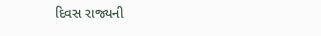દિવસ રાજ્યની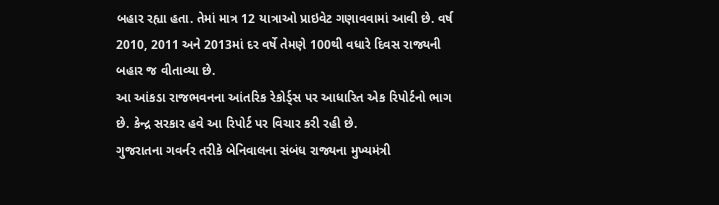બહાર રહ્યા હતા. તેમાં માત્ર 12 યાત્રાઓ પ્રાઇવેટ ગણાવવામાં આવી છે. વર્ષ 2010, 2011 અને 2013માં દર વર્ષે તેમણે 100થી વધારે દિવસ રાજ્યની બહાર જ વીતાવ્યા છે.
આ આંકડા રાજભવનના આંતરિક રેકોર્ડ્સ પર આધારિત એક રિપોર્ટનો ભાગ છે. કેન્દ્ર સરકાર હવે આ રિપોર્ટ પર વિચાર કરી રહી છે.
ગુજરાતના ગવર્નર તરીકે બેનિવાલના સંબંધ રાજ્યના મુખ્યમંત્રી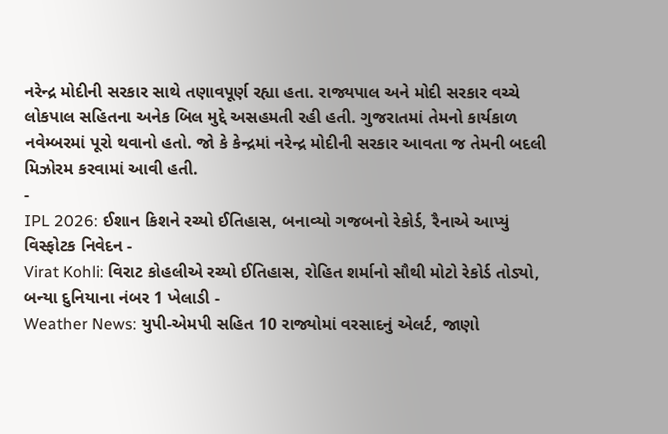નરેન્દ્ર મોદીની સરકાર સાથે તણાવપૂર્ણ રહ્યા હતા. રાજ્યપાલ અને મોદી સરકાર વચ્ચે લોકપાલ સહિતના અનેક બિલ મુદ્દે અસહમતી રહી હતી. ગુજરાતમાં તેમનો કાર્યકાળ નવેમ્બરમાં પૂરો થવાનો હતો. જો કે કેન્દ્રમાં નરેન્દ્ર મોદીની સરકાર આવતા જ તેમની બદલી મિઝોરમ કરવામાં આવી હતી.
-
IPL 2026: ઈશાન કિશને રચ્યો ઈતિહાસ, બનાવ્યો ગજબનો રેકોર્ડ, રૈનાએ આપ્યું વિસ્ફોટક નિવેદન -
Virat Kohli: વિરાટ કોહલીએ રચ્યો ઈતિહાસ, રોહિત શર્માનો સૌથી મોટો રેકોર્ડ તોડ્યો, બન્યા દુનિયાના નંબર 1 ખેલાડી -
Weather News: યુપી-એમપી સહિત 10 રાજ્યોમાં વરસાદનું એલર્ટ, જાણો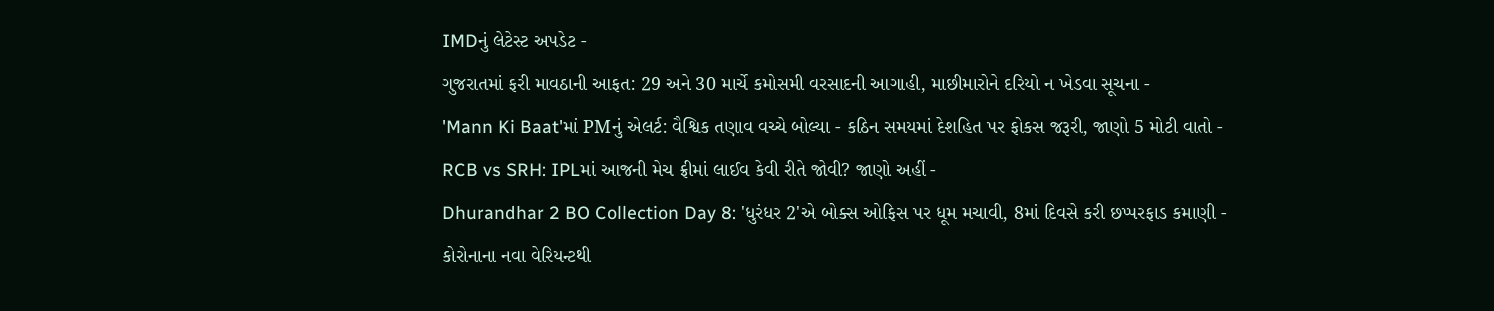IMDનું લેટેસ્ટ અપડેટ -
ગુજરાતમાં ફરી માવઠાની આફત: 29 અને 30 માર્ચે કમોસમી વરસાદની આગાહી, માછીમારોને દરિયો ન ખેડવા સૂચના -
'Mann Ki Baat'માં PMનું એલર્ટ: વૈશ્વિક તણાવ વચ્ચે બોલ્યા - કઠિન સમયમાં દેશહિત પર ફોકસ જરૂરી, જાણો 5 મોટી વાતો -
RCB vs SRH: IPLમાં આજની મેચ ફ્રીમાં લાઈવ કેવી રીતે જોવી? જાણો અહીં -
Dhurandhar 2 BO Collection Day 8: 'ધુરંધર 2'એ બોક્સ ઓફિસ પર ધૂમ મચાવી, 8માં દિવસે કરી છપ્પરફાડ કમાણી -
કોરોનાના નવા વેરિયન્ટથી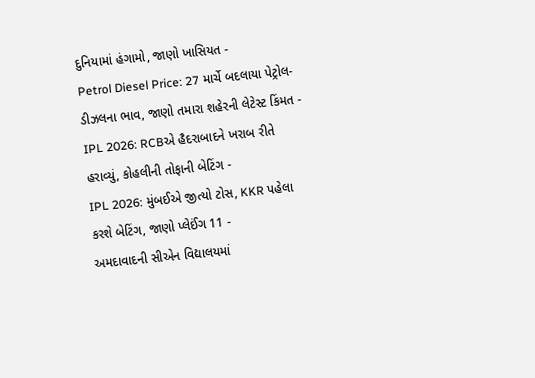દુનિયામાં હંગામો, જાણો ખાસિયત -
Petrol Diesel Price: 27 માર્ચે બદલાયા પેટ્રોલ-ડીઝલના ભાવ, જાણો તમારા શહેરની લેટેસ્ટ કિંમત -
IPL 2026: RCBએ હૈદરાબાદને ખરાબ રીતે હરાવ્યું, કોહલીની તોફાની બેટિંગ -
IPL 2026: મુંબઈએ જીત્યો ટોસ, KKR પહેલા કરશે બેટિંગ, જાણો પ્લેઈંગ 11 -
અમદાવાદની સીએન વિદ્યાલયમાં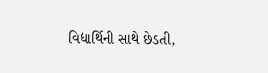વિદ્યાર્થિની સાથે છેડતી,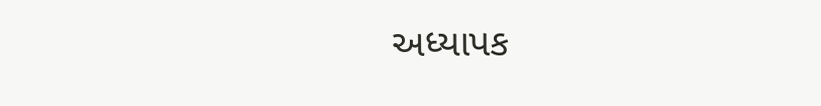અધ્યાપક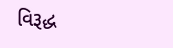વિરૂદ્ધ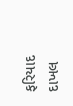ફરિયાદ દાખલ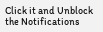Click it and Unblock the Notifications